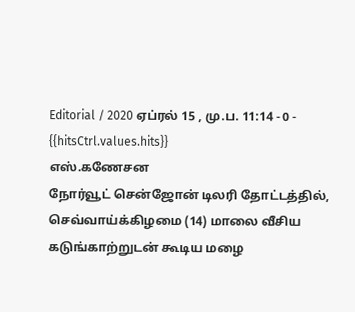Editorial / 2020 ஏப்ரல் 15 , மு.ப. 11:14 - 0 - {{hitsCtrl.values.hits}}
எஸ்.கணேசன
நோர்வூட் சென்ஜோன் டிலரி தோட்டத்தில், செவ்வாய்க்கிழமை (14) மாலை வீசிய கடுங்காற்றுடன் கூடிய மழை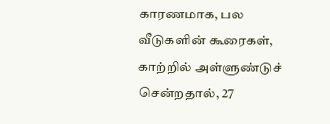காரணமாக, பல வீடுகளின் கூரைகள், காற்றில் அள்ளுண்டுச் சென்றதால், 27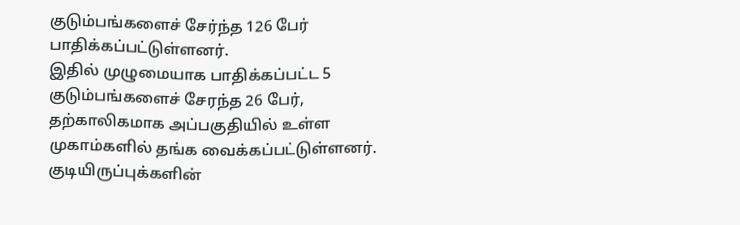குடும்பங்களைச் சேர்ந்த 126 பேர் பாதிக்கப்பட்டுள்ளனர்.
இதில் முழுமையாக பாதிக்கப்பட்ட 5 குடும்பங்களைச் சேரந்த 26 பேர், தற்காலிகமாக அப்பகுதியில் உள்ள முகாம்களில் தங்க வைக்கப்பட்டுள்ளனர்.
குடியிருப்புக்களின்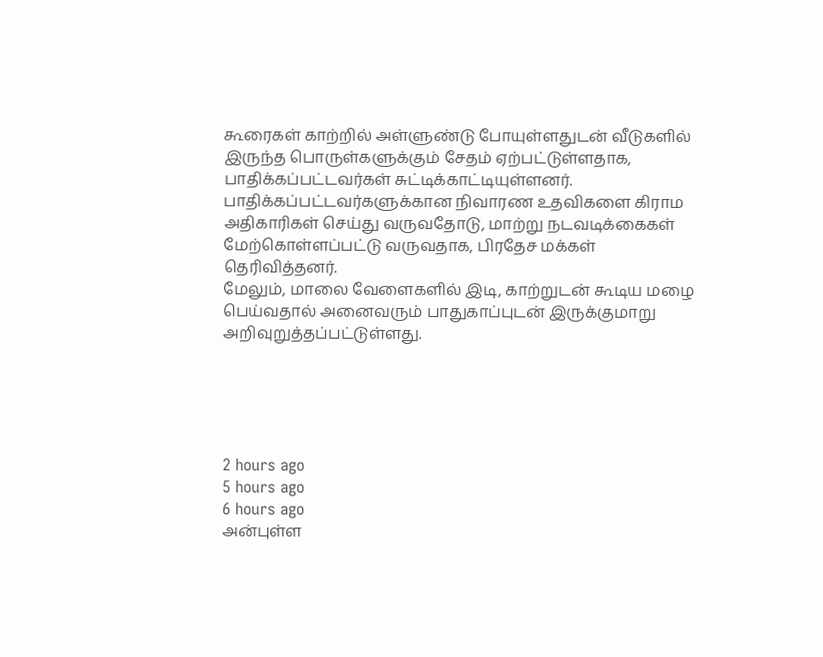கூரைகள் காற்றில் அள்ளுண்டு போயுள்ளதுடன் வீடுகளில் இருந்த பொருள்களுக்கும் சேதம் ஏற்பட்டுள்ளதாக, பாதிக்கப்பட்டவர்கள் சுட்டிக்காட்டியுள்ளனர்.
பாதிக்கப்பட்டவர்களுக்கான நிவாரண உதவிகளை கிராம அதிகாரிகள் செய்து வருவதோடு, மாற்று நடவடிக்கைகள் மேற்கொள்ளப்பட்டு வருவதாக, பிரதேச மக்கள் தெரிவித்தனர்.
மேலும், மாலை வேளைகளில் இடி, காற்றுடன் கூடிய மழை பெய்வதால் அனைவரும் பாதுகாப்புடன் இருக்குமாறு அறிவுறுத்தப்பட்டுள்ளது.





2 hours ago
5 hours ago
6 hours ago
அன்புள்ள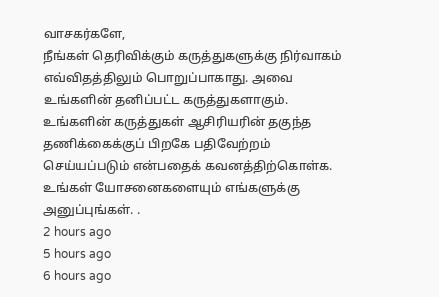வாசகர்களே,
நீங்கள் தெரிவிக்கும் கருத்துகளுக்கு நிர்வாகம் எவ்விதத்திலும் பொறுப்பாகாது. அவை உங்களின் தனிப்பட்ட கருத்துகளாகும். உங்களின் கருத்துகள் ஆசிரியரின் தகுந்த தணிக்கைக்குப் பிறகே பதிவேற்றம் செய்யப்படும் என்பதைக் கவனத்திற்கொள்க. உங்கள் யோசனைகளையும் எங்களுக்கு அனுப்புங்கள். .
2 hours ago
5 hours ago
6 hours ago